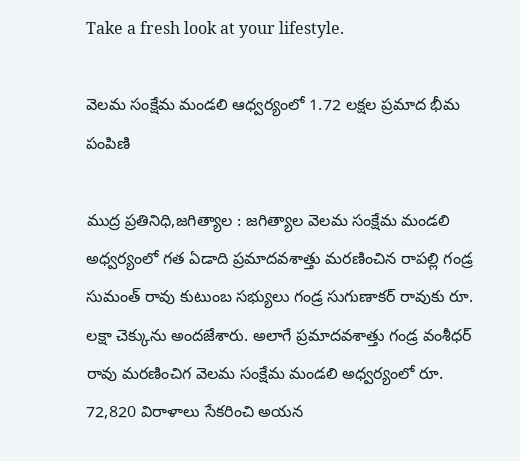Take a fresh look at your lifestyle.

వెలమ సంక్షేమ మండలి ఆధ్వర్యంలో 1.72 లక్షల ప్రమాద భీమ పంపిణి

ముద్ర ప్రతినిధి,జగిత్యాల : జగిత్యాల వెలమ సంక్షేమ మండలి అధ్వర్యంలో గత ఏడాది ప్రమాదవశాత్తు మరణించిన రాపల్లి గండ్ర సుమంత్ రావు కుటుంబ సభ్యులు గండ్ర సుగుణాకర్ రావుకు రూ. లక్షా చెక్కును అందజేశారు. అలాగే ప్రమాదవశాత్తు గండ్ర వంశీధర్ రావు మరణించిగ వెలమ సంక్షేమ మండలి అధ్వర్యంలో రూ. 72,820 విరాళాలు సేకరించి అయన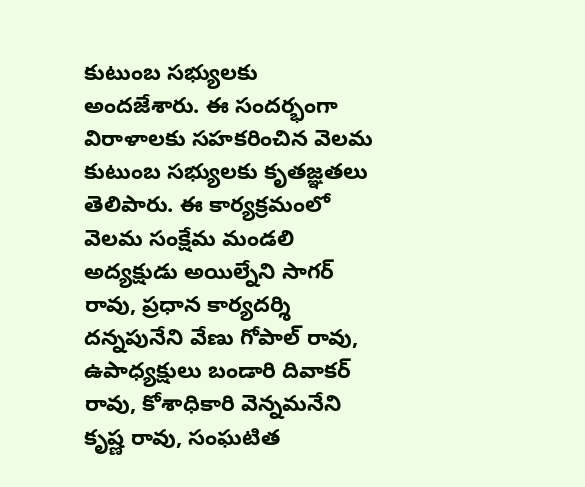కుటుంబ సభ్యులకు అందజేశారు. ఈ సందర్భంగా విరాళాలకు సహకరించిన వెలమ కుటుంబ సభ్యులకు కృతజ్ఞతలు తెలిపారు. ఈ కార్యక్రమంలో వెలమ సంక్షేమ మండలి అద్యక్షుడు అయిల్నేని సాగర్ రావు, ప్రధాన కార్యదర్శి దన్నపునేని వేణు గోపాల్ రావు, ఉపాధ్యక్షులు బండారి దివాకర్ రావు, కోశాధికారి వెన్నమనేని కృష్ణ రావు, సంఘటిత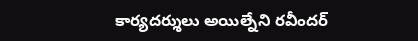కార్యదర్శులు అయిల్నేని రవీందర్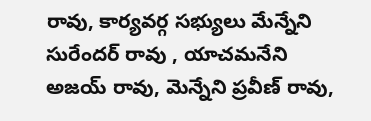రావు, కార్యవర్గ సభ్యులు మేన్నేని సురేందర్ రావు , యాచమనేని అజయ్ రావు, మెన్నేని ప్రవీణ్ రావు,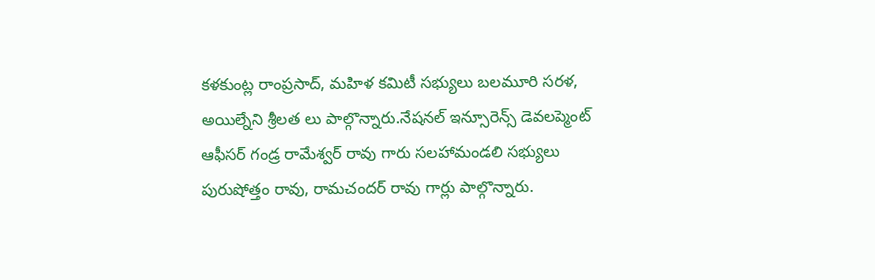కళకుంట్ల రాంప్రసాద్, మహిళ కమిటీ సభ్యులు బలమూరి సరళ, అయిల్నేని శ్రీలత లు పాల్గొన్నారు.నేషనల్ ఇన్సూరెన్స్ డెవలప్మెంట్ ఆఫీసర్ గండ్ర రామేశ్వర్ రావు గారు సలహామండలి సభ్యులు పురుషోత్తం రావు, రామచందర్ రావు గార్లు పాల్గొన్నారు.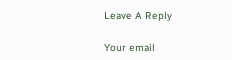Leave A Reply

Your email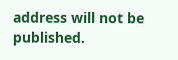address will not be published.